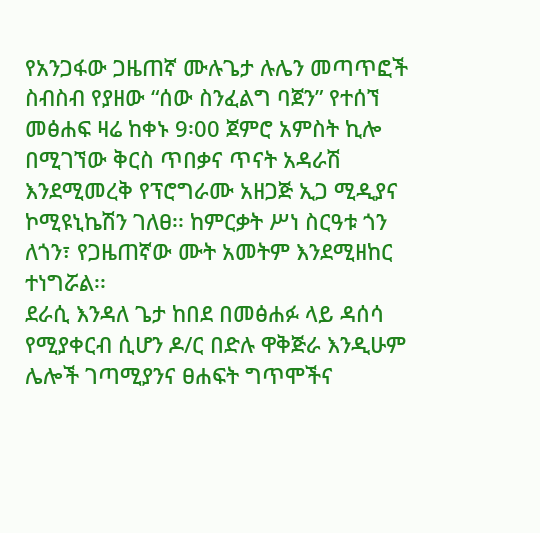የአንጋፋው ጋዜጠኛ ሙሉጌታ ሉሌን መጣጥፎች ስብስብ የያዘው “ሰው ስንፈልግ ባጀን” የተሰኘ መፅሐፍ ዛሬ ከቀኑ 9፡00 ጀምሮ አምስት ኪሎ በሚገኘው ቅርስ ጥበቃና ጥናት አዳራሽ እንደሚመረቅ የፕሮግራሙ አዘጋጅ ኢጋ ሚዲያና ኮሚዩኒኬሽን ገለፀ፡፡ ከምርቃት ሥነ ስርዓቱ ጎን ለጎን፣ የጋዜጠኛው ሙት አመትም እንደሚዘከር ተነግሯል፡፡
ደራሲ እንዳለ ጌታ ከበደ በመፅሐፉ ላይ ዳሰሳ የሚያቀርብ ሲሆን ዶ/ር በድሉ ዋቅጅራ እንዲሁም ሌሎች ገጣሚያንና ፀሐፍት ግጥሞችና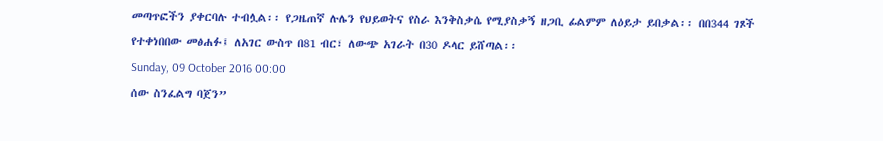መጣጥፎችን ያቀርባሉ ተብሏል፡፡ የጋዜጠኛ ሉሌን የህይወትና የስራ እንቅስቃሴ የሚያስቃኝ ዘጋቢ ፊልምም ለዕይታ ይበቃል፡፡ በበ344 ገጾች የተቀነበበው መፅሐፉ፤ ለአገር ውስጥ በ81 ብር፣ ለውጭ አገራት በ30 ዶላር ይሸጣል፡፡
Sunday, 09 October 2016 00:00
ሰው ስንፈልግ ባጀን”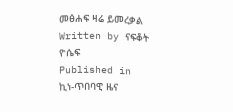መፅሐፍ ዛሬ ይመረቃል
Written by ናፍቆት ዮሴፍ
Published in
ኪነ-ጥበባዊ ዜና